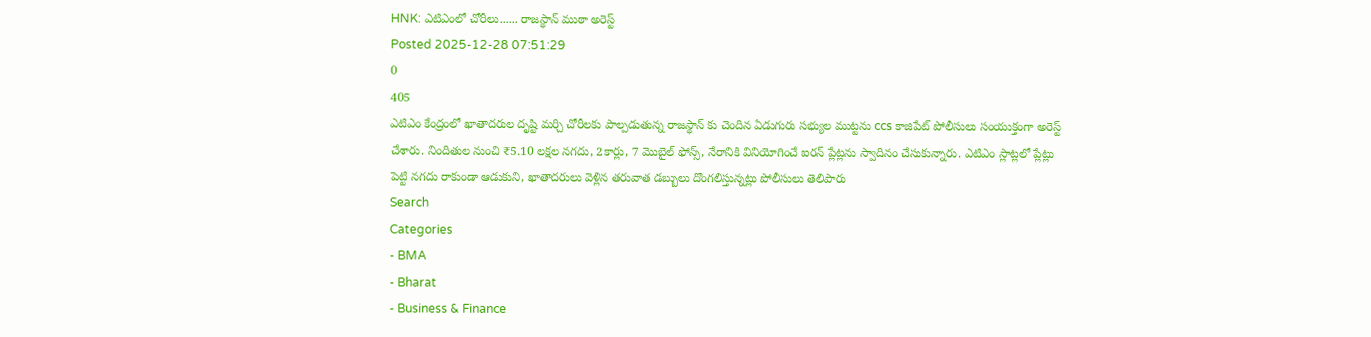HNK: ఎటిఎంలో చోరీలు...... రాజస్థాన్ ముఠా అరెస్ట్
Posted 2025-12-28 07:51:29
0
405
ఎటిఎం కేంద్రంలో ఖాతాదరుల దృష్టి మర్చి చోరీలకు పాల్పడుతున్న రాజస్థాన్ కు చెందిన ఏడుగురు సభ్యుల ముట్టను ccs కాజిపేట్ పోలీసులు సంయుక్తంగా అరెస్ట్ చేశారు. నిందితుల నుంచి ₹5.10 లక్షల నగదు, 2కార్లు, 7 మొబైల్ ఫోన్స్, నేరానికి వినియోగించే ఐరన్ ప్లేట్లను స్వాదినం చేసుకున్నారు. ఎటిఎం స్లాట్లలో ప్లేట్లు పెట్టి నగదు రాకుండా ఆడుకుని, ఖాతాదరులు వెళ్లిన తరువాత డబ్బులు దొంగలిస్తున్నట్లు పోలీసులు తెలిపారు
Search
Categories
- BMA
- Bharat
- Business & Finance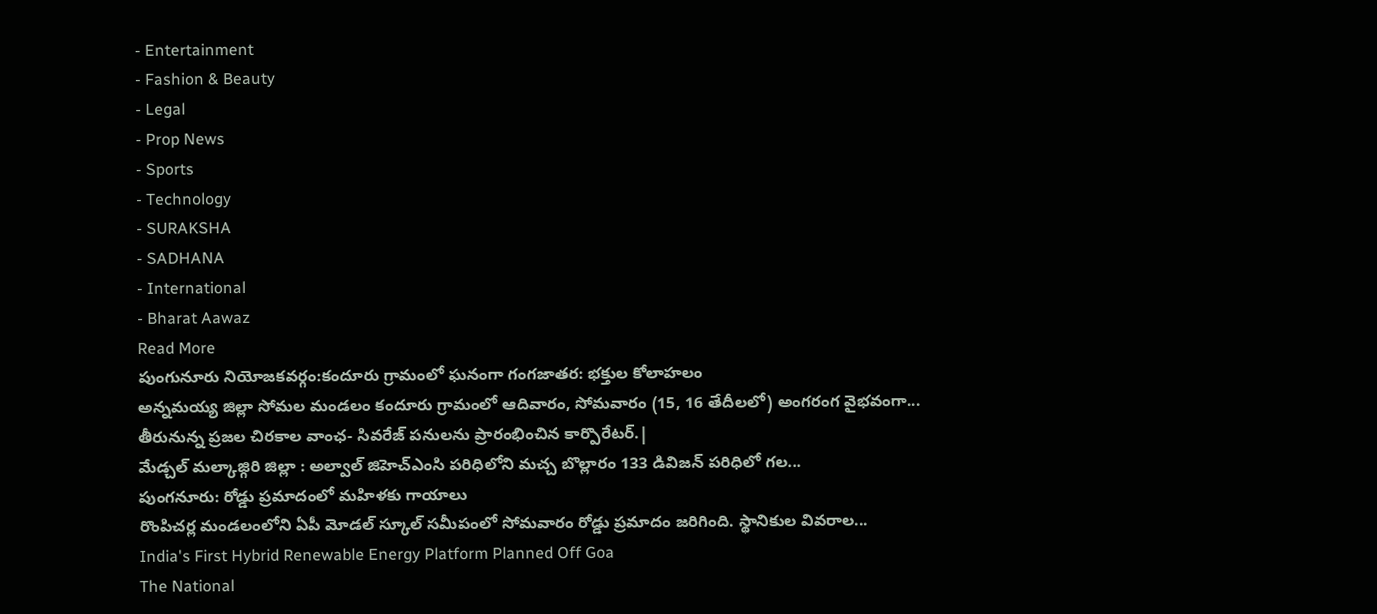- Entertainment
- Fashion & Beauty
- Legal
- Prop News
- Sports
- Technology
- SURAKSHA
- SADHANA
- International
- Bharat Aawaz
Read More
పుంగునూరు నియోజకవర్గం:కందూరు గ్రామంలో ఘనంగా గంగజాతర: భక్తుల కోలాహలం
అన్నమయ్య జిల్లా సోమల మండలం కందూరు గ్రామంలో ఆదివారం, సోమవారం (15, 16 తేదీలలో) అంగరంగ వైభవంగా...
తీరునున్న ప్రజల చిరకాల వాంఛ- సివరేజ్ పనులను ప్రారంభించిన కార్పొరేటర్.|
మేడ్చల్ మల్కాజ్గిరి జిల్లా : అల్వాల్ జిహెచ్ఎంసి పరిధిలోని మచ్చ బొల్లారం 133 డివిజన్ పరిధిలో గల...
పుంగనూరు: రోడ్డు ప్రమాదంలో మహిళకు గాయాలు
రొంపిచర్ల మండలంలోని ఏపీ మోడల్ స్కూల్ సమీపంలో సోమవారం రోడ్డు ప్రమాదం జరిగింది. స్థానికుల వివరాల...
India's First Hybrid Renewable Energy Platform Planned Off Goa
The National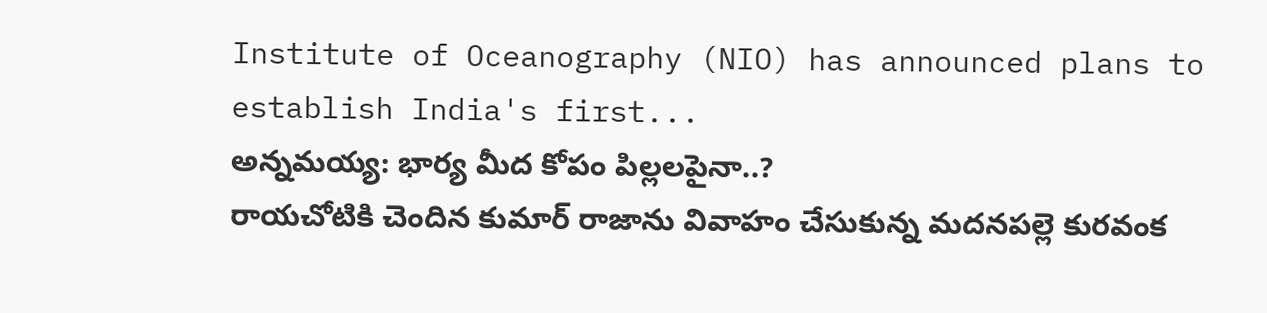Institute of Oceanography (NIO) has announced plans to establish India's first...
అన్నమయ్య: భార్య మీద కోపం పిల్లలపైనా..?
రాయచోటికి చెందిన కుమార్ రాజాను వివాహం చేసుకున్న మదనపల్లె కురవంక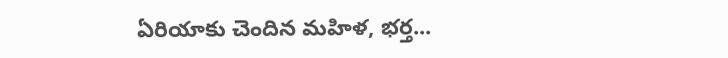ఏరియాకు చెందిన మహిళ, భర్త...